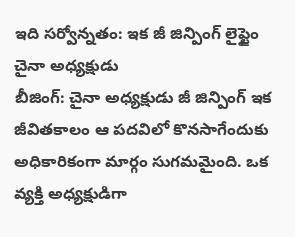ఇది సర్వోన్నతం: ఇక జీ జిన్పింగ్ లైఫ్టైం చైనా అధ్యక్షుడు
బీజింగ్: చైనా అధ్యక్షుడు జీ జిన్పింగ్ ఇక జీవితకాలం ఆ పదవిలో కొనసాగేందుకు అధికారికంగా మార్గం సుగమమైంది. ఒక వ్యక్తి అధ్యక్షుడిగా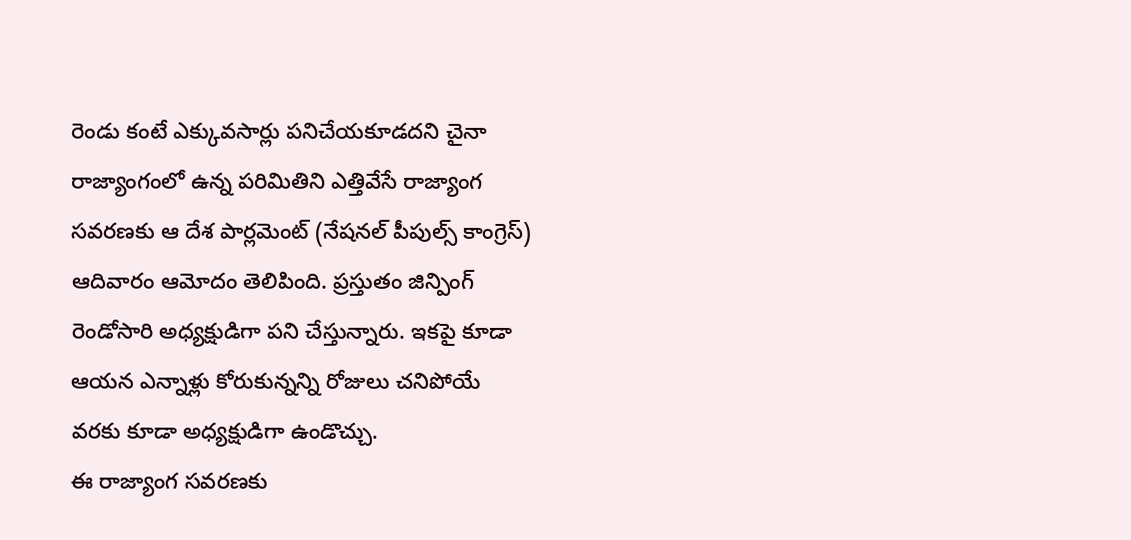రెండు కంటే ఎక్కువసార్లు పనిచేయకూడదని చైనా రాజ్యాంగంలో ఉన్న పరిమితిని ఎత్తివేసే రాజ్యాంగ సవరణకు ఆ దేశ పార్లమెంట్ (నేషనల్ పీపుల్స్ కాంగ్రెస్) ఆదివారం ఆమోదం తెలిపింది. ప్రస్తుతం జిన్పింగ్ రెండోసారి అధ్యక్షుడిగా పని చేస్తున్నారు. ఇకపై కూడా ఆయన ఎన్నాళ్లు కోరుకున్నన్ని రోజులు చనిపోయే వరకు కూడా అధ్యక్షుడిగా ఉండొచ్చు.
ఈ రాజ్యాంగ సవరణకు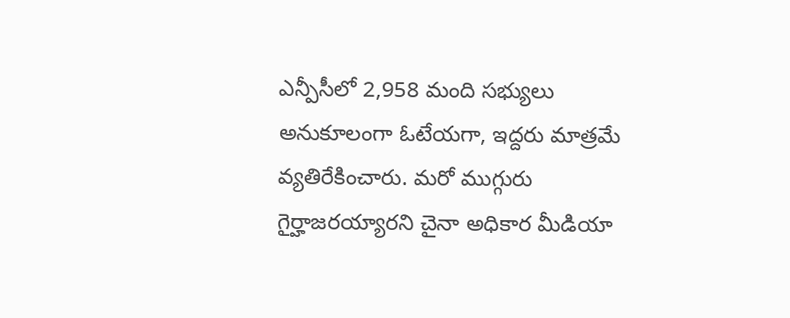ఎన్పీసీలో 2,958 మంది సభ్యులు అనుకూలంగా ఓటేయగా, ఇద్దరు మాత్రమే వ్యతిరేకించారు. మరో ముగ్గురు గైర్హాజరయ్యారని చైనా అధికార మీడియా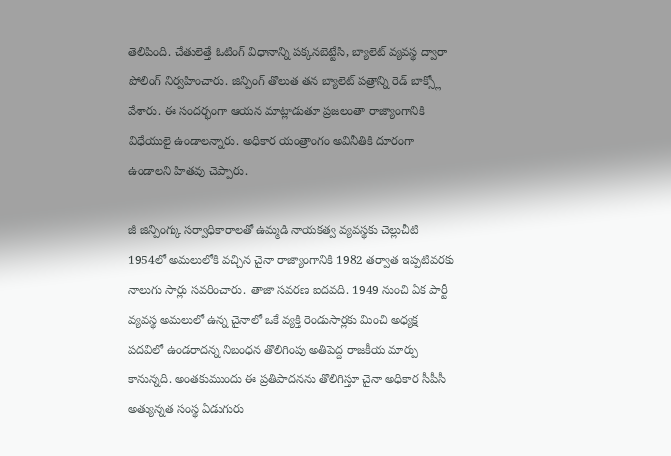తెలిపింది. చేతులెత్తే ఓటింగ్ విధానాన్ని పక్కనబెట్టేసి, బ్యాలెట్ వ్యవస్థ ద్వారా పోలింగ్ నిర్వహించారు. జిన్పింగ్ తొలుత తన బ్యాలెట్ పత్రాన్ని రెడ్ బాక్స్లో వేశారు. ఈ సందర్భంగా ఆయన మాట్లాడుతూ ప్రజలంతా రాజ్యాంగానికి విధేయులై ఉండాలన్నారు. అధికార యంత్రాంగం అవినీతికి దూరంగా ఉండాలని హితవు చెప్పారు.

జీ జిన్పింగ్కు సర్వాధికారాలతో ఉమ్మడి నాయకత్వ వ్యవస్థకు చెల్లుచీటి
1954లో అమలులోకి వచ్చిన చైనా రాజ్యాంగానికి 1982 తర్వాత ఇప్పటివరకు నాలుగు సార్లు సవరించారు. తాజా సవరణ ఐదవది. 1949 నుంచి ఏక పార్టీ వ్యవస్థ అమలులో ఉన్న చైనాలో ఒకే వ్యక్తి రెండుసార్లకు మించి అధ్యక్ష పదవిలో ఉండరాదన్న నిబంధన తొలిగింపు అతిపెద్ద రాజకీయ మార్పు కానున్నది. అంతకుముందు ఈ ప్రతిపాదనను తొలిగిస్తూ చైనా అధికార సీపీసీ అత్యున్నత సంస్థ ఏడుగురు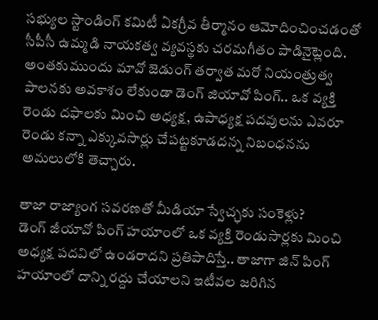సభ్యుల స్టాండింగ్ కమిటీ ఏకగ్రీవ తీర్మానం ఆమోదించించడంతో సీపీసీ ఉమ్మడి నాయకత్వ వ్యవస్థకు చరమగీతం పాడినైట్లెంది. అంతకుముందు మావో జెడుంగ్ తర్వాత మరో నియంత్రుత్వ పాలనకు అవకాశం లేకుండా డెంగ్ జియావో పింగ్.. ఒక వ్యక్తి రెండు దఫాలకు మించి అధ్యక్ష, ఉపాధ్యక్ష పదవులను ఎవరూ రెండు కన్నా ఎక్కువసార్లు చేపట్టకూడదన్న నిబంధనను అమలులోకి తెచ్చారు.

తాజా రాజ్యాంగ సవరణతో మీడియా స్వేచ్ఛకు సంకెళ్లు?
డెంగ్ జీయావో పింగ్ హయాంలో ఒక వ్యక్తి రెండుసార్లకు మించి అధ్యక్ష పదవిలో ఉండరాదని ప్రతిపాదిస్తే.. తాజాగా జిన్ పింగ్ హయాంలో దాన్ని రద్దు చేయాలని ఇటీవల జరిగిన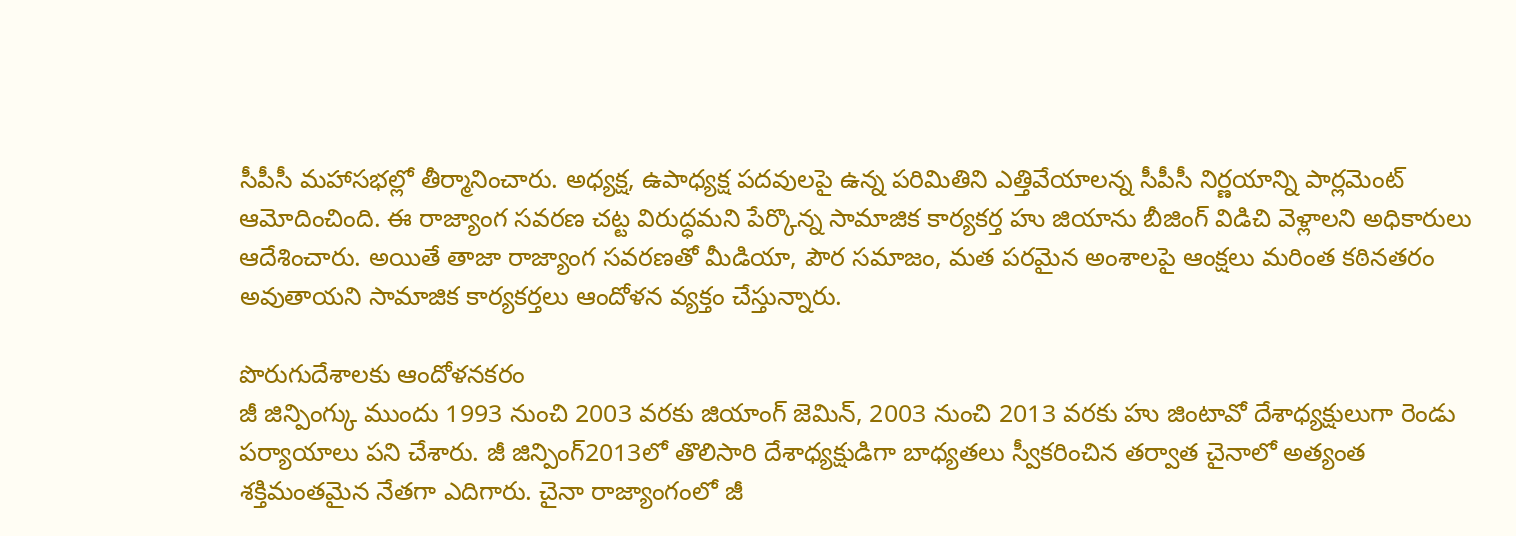సీపీసీ మహాసభల్లో తీర్మానించారు. అధ్యక్ష, ఉపాధ్యక్ష పదవులపై ఉన్న పరిమితిని ఎత్తివేయాలన్న సీపీసీ నిర్ణయాన్ని పార్లమెంట్ ఆమోదించింది. ఈ రాజ్యాంగ సవరణ చట్ట విరుద్ధమని పేర్కొన్న సామాజిక కార్యకర్త హు జియాను బీజింగ్ విడిచి వెళ్లాలని అధికారులు ఆదేశించారు. అయితే తాజా రాజ్యాంగ సవరణతో మీడియా, పౌర సమాజం, మత పరమైన అంశాలపై ఆంక్షలు మరింత కఠినతరం అవుతాయని సామాజిక కార్యకర్తలు ఆందోళన వ్యక్తం చేస్తున్నారు.

పొరుగుదేశాలకు ఆందోళనకరం
జీ జిన్పింగ్కు ముందు 1993 నుంచి 2003 వరకు జియాంగ్ జెమిన్, 2003 నుంచి 2013 వరకు హు జింటావో దేశాధ్యక్షులుగా రెండు పర్యాయాలు పని చేశారు. జీ జిన్పింగ్2013లో తొలిసారి దేశాధ్యక్షుడిగా బాధ్యతలు స్వీకరించిన తర్వాత చైనాలో అత్యంత శక్తిమంతమైన నేతగా ఎదిగారు. చైనా రాజ్యాంగంలో జీ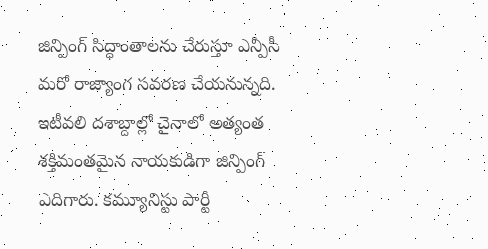జిన్పింగ్ సిద్ధాంతాలను చేరుస్తూ ఎన్పీసీ మరో రాజ్యాంగ సవరణ చేయనున్నది.
ఇటీవలి దశాబ్దాల్లో చైనాలో అత్యంత శక్తిమంతమైన నాయకుడిగా జిన్పింగ్ ఎదిగారు. కమ్యూనిస్టు పార్టీ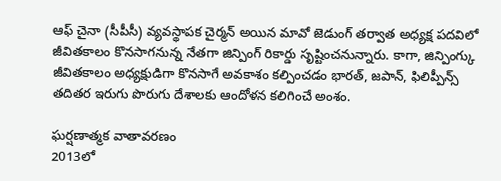ఆఫ్ చైనా (సీపీసీ) వ్యవస్థాపక చైర్మన్ అయిన మావో జెడుంగ్ తర్వాత అధ్యక్ష పదవిలో జీవితకాలం కొనసాగనున్న నేతగా జిన్పింగ్ రికార్డు సృష్టించనున్నారు. కాగా, జిన్పింగ్కు జీవితకాలం అధ్యక్షుడిగా కొనసాగే అవకాశం కల్పించడం భారత్, జపాన్, ఫిలిప్పీన్స్ తదితర ఇరుగు పొరుగు దేశాలకు ఆందోళన కలిగించే అంశం.

ఘర్షణాత్మక వాతావరణం
2013లో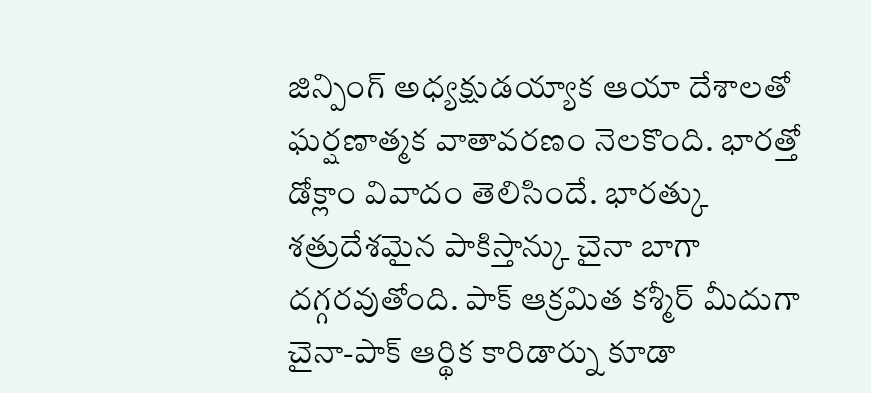జిన్పింగ్ అధ్యక్షుడయ్యాక ఆయా దేశాలతో ఘర్షణాత్మక వాతావరణం నెలకొంది. భారత్తో డోక్లాం వివాదం తెలిసిందే. భారత్కు శత్రుదేశమైన పాకిస్తాన్కు చైనా బాగా దగ్గరవుతోంది. పాక్ ఆక్రమిత కశ్మీర్ మీదుగా చైనా-పాక్ ఆర్థిక కారిడార్ను కూడా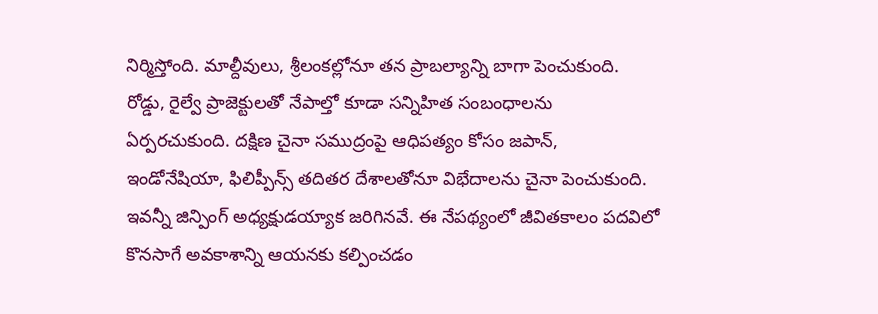నిర్మిస్తోంది. మాల్దీవులు, శ్రీలంకల్లోనూ తన ప్రాబల్యాన్ని బాగా పెంచుకుంది. రోడ్డు, రైల్వే ప్రాజెక్టులతో నేపాల్తో కూడా సన్నిహిత సంబంధాలను ఏర్పరచుకుంది. దక్షిణ చైనా సముద్రంపై ఆధిపత్యం కోసం జపాన్, ఇండోనేషియా, ఫిలిప్పీన్స్ తదితర దేశాలతోనూ విభేదాలను చైనా పెంచుకుంది. ఇవన్నీ జిన్పింగ్ అధ్యక్షుడయ్యాక జరిగినవే. ఈ నేపథ్యంలో జీవితకాలం పదవిలో కొనసాగే అవకాశాన్ని ఆయనకు కల్పించడం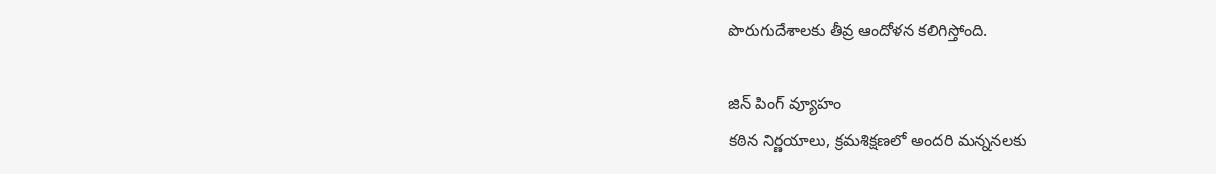పొరుగుదేశాలకు తీవ్ర ఆందోళన కలిగిస్తోంది.

జిన్ పింగ్ వ్యూహం
కఠిన నిర్ణయాలు, క్రమశిక్షణలో అందరి మన్ననలకు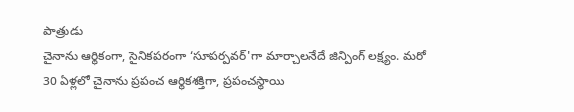పాత్రుడు
చైనాను ఆర్థికంగా, సైనికపరంగా ‘సూపర్పవర్'గా మార్చాలనేదే జిన్పింగ్ లక్ష్యం. మరో 30 ఏళ్లలో చైనాను ప్రపంచ ఆర్థికశక్తిగా, ప్రపంచస్థాయి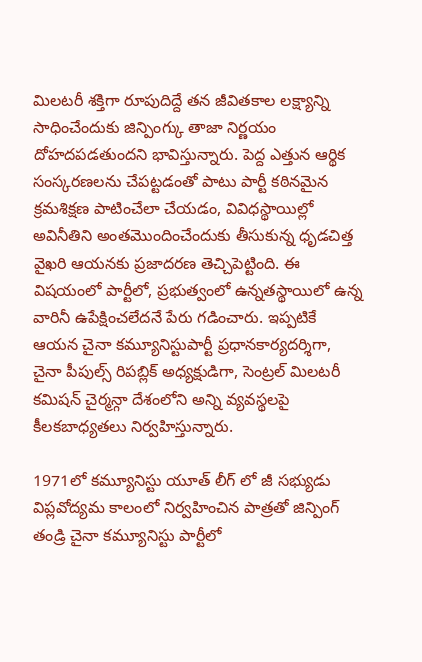మిలటరీ శక్తిగా రూపుదిద్దే తన జీవితకాల లక్ష్యాన్ని సాధించేందుకు జిన్పింగ్కు తాజా నిర్ణయం దోహదపడతుందని భావిస్తున్నారు. పెద్ద ఎత్తున ఆర్థిక సంస్కరణలను చేపట్టడంతో పాటు పార్టీ కఠినమైన క్రమశిక్షణ పాటించేలా చేయడం, వివిధస్థాయిల్లో అవినీతిని అంతమొందించేందుకు తీసుకున్న ధృడచిత్త వైఖరి ఆయనకు ప్రజాదరణ తెచ్చిపెట్టింది. ఈ విషయంలో పార్టీలో, ప్రభుత్వంలో ఉన్నతస్థాయిలో ఉన్న వారినీ ఉపేక్షించలేదనే పేరు గడించారు. ఇప్పటికే ఆయన చైనా కమ్యూనిస్టుపార్టీ ప్రధానకార్యదర్శిగా, చైనా పీపుల్స్ రిపబ్లిక్ అధ్యక్షుడిగా, సెంట్రల్ మిలటరీ కమిషన్ చైర్మన్గా దేశంలోని అన్ని వ్యవస్థలపై కీలకబాధ్యతలు నిర్వహిస్తున్నారు.

1971లో కమ్యూనిస్టు యూత్ లీగ్ లో జీ సభ్యుడు
విప్లవోద్యమ కాలంలో నిర్వహించిన పాత్రతో జిన్పింగ్ తండ్రి చైనా కమ్యూనిస్టు పార్టీలో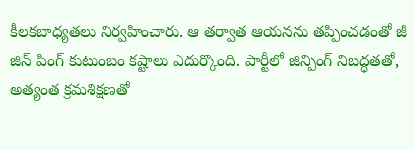కీలకబాధ్యతలు నిర్వహించారు. ఆ తర్వాత ఆయనను తప్పించడంతో జీ జిన్ పింగ్ కుటుంబం కష్టాలు ఎదుర్కొంది. పార్టీలో జిన్పింగ్ నిబద్ధతతో, అత్యంత క్రమశిక్షణతో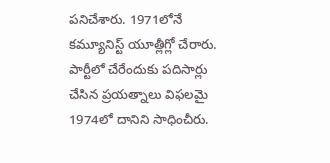పనిచేశారు. 1971లోనే కమ్యూనిస్ట్ యూత్లీగ్లో చేరారు. పార్టీలో చేరేందుకు పదిసార్లు చేసిన ప్రయత్నాలు విఫలమై 1974లో దానిని సాధించీరు.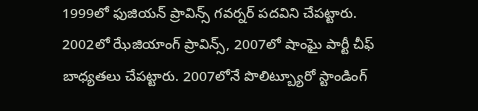1999లో ఫుజియన్ ప్రావిన్స్ గవర్నర్ పదవిని చేపట్టారు. 2002లో ఝేజియాంగ్ ప్రావిన్స్, 2007లో షాంఘై పార్టీ చీఫ్ బాధ్యతలు చేపట్టారు. 2007లోనే పొలిట్బ్యూరో స్టాండింగ్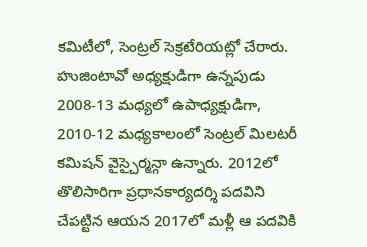కమిటీలో, సెంట్రల్ సెక్రటేరియట్లో చేరారు. హుజింటావో అధ్యక్షుడిగా ఉన్నపుడు 2008-13 మధ్యలో ఉపాధ్యక్షుడిగా, 2010-12 మధ్యకాలంలో సెంట్రల్ మిలటరీ కమిషన్ వైస్చైర్మన్గా ఉన్నారు. 2012లో తొలిసారిగా ప్రధానకార్యదర్శి పదవిని చేపట్టిన ఆయన 2017లో మళ్లీ ఆ పదవికి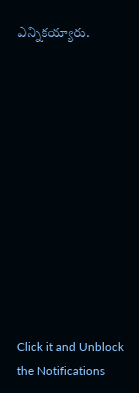ఎన్నికయ్యారు.












Click it and Unblock the Notifications